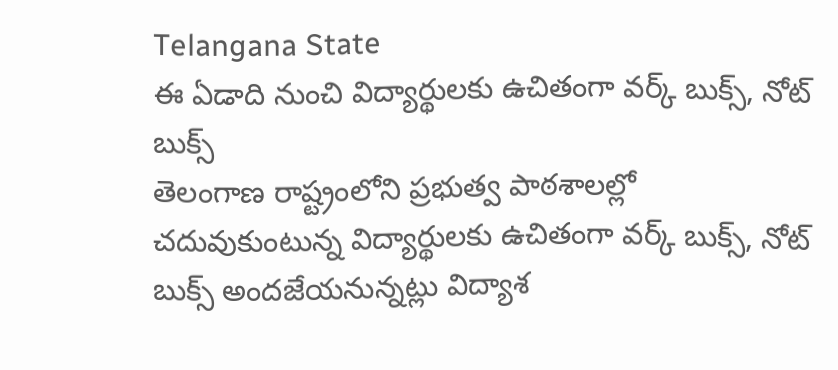Telangana State
ఈ ఏడాది నుంచి విద్యార్థులకు ఉచితంగా వర్క్ బుక్స్, నోట్ బుక్స్
తెలంగాణ రాష్ట్రంలోని ప్రభుత్వ పాఠశాలల్లో చదువుకుంటున్న విద్యార్థులకు ఉచితంగా వర్క్ బుక్స్, నోట్ బుక్స్ అందజేయనున్నట్లు విద్యాశ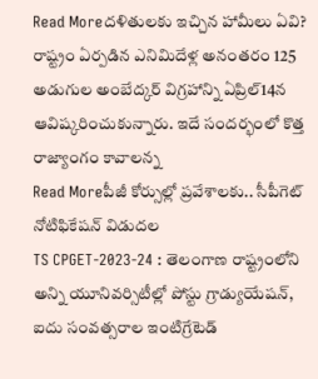Read Moreదళితులకు ఇచ్చిన హామీలు ఏవి?
రాష్ట్రం ఏర్పడిన ఎనిమిదేళ్ల అనంతరం 125 అడుగుల అంబేద్కర్ విగ్రహాన్ని ఏప్రిల్14న ఆవిష్కరించుకున్నారు. ఇదే సందర్భంలో కొత్త రాజ్యాంగం కావాలన్న
Read Moreపీజీ కోర్సుల్లో ప్రవేశాలకు.. సీపీగెట్ నోటిఫికేషన్ విడుదల
TS CPGET-2023-24 : తెలంగాణ రాష్ట్రంలోని అన్ని యూనివర్సిటీల్లో పోస్టు గ్రాడ్యుయేషన్, ఐదు సంవత్సరాల ఇంటిగ్రేటెడ్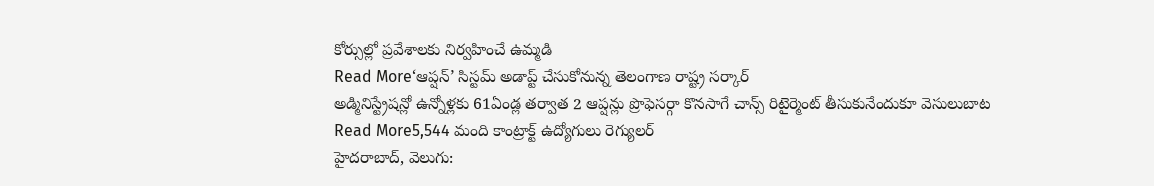కోర్సుల్లో ప్రవేశాలకు నిర్వహించే ఉమ్మడి
Read More‘ఆప్షన్’ సిస్టమ్ అడాప్ట్ చేసుకోనున్న తెలంగాణ రాష్ట్ర సర్కార్
అడ్మినిస్ట్రేషన్లో ఉన్నోళ్లకు 61ఏండ్ల తర్వాత 2 ఆప్షన్లు ప్రొఫెసర్గా కొనసాగే చాన్స్ రిటైర్మెంట్ తీసుకునేందుకూ వెసులుబాట
Read More5,544 మంది కాంట్రాక్ట్ ఉద్యోగులు రెగ్యులర్
హైదరాబాద్, వెలుగు: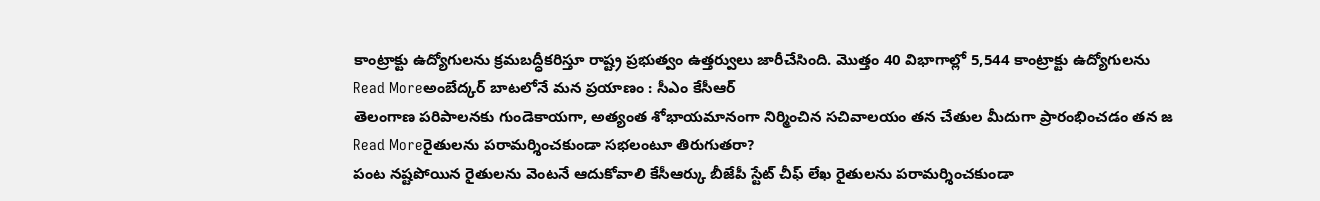కాంట్రాక్టు ఉద్యోగులను క్రమబద్ధీకరిస్తూ రాష్ట్ర ప్రభుత్వం ఉత్తర్వులు జారీచేసింది. మొత్తం 40 విభాగాల్లో 5,544 కాంట్రాక్టు ఉద్యోగులను
Read Moreఅంబేద్కర్ బాటలోనే మన ప్రయాణం : సీఎం కేసీఆర్
తెలంగాణ పరిపాలనకు గుండెకాయగా, అత్యంత శోభాయమానంగా నిర్మించిన సచివాలయం తన చేతుల మీదుగా ప్రారంభించడం తన జ
Read Moreరైతులను పరామర్శించకుండా సభలంటూ తిరుగుతరా?
పంట నష్టపోయిన రైతులను వెంటనే ఆదుకోవాలి కేసీఆర్కు బీజేపీ స్టేట్ చీఫ్ లేఖ రైతులను పరామర్శించకుండా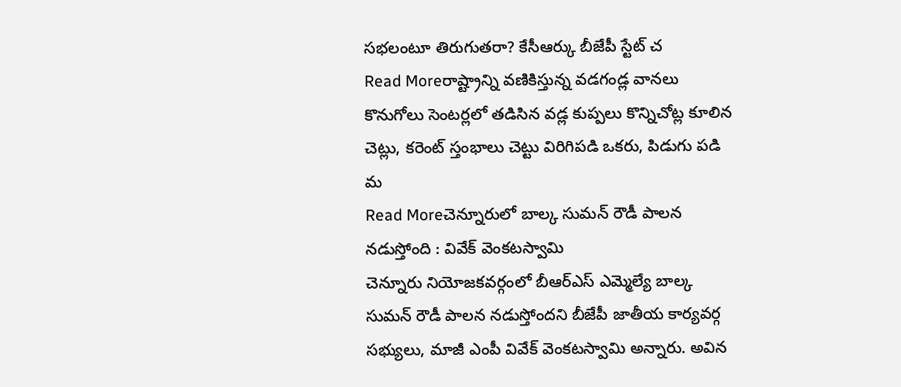సభలంటూ తిరుగుతరా? కేసీఆర్కు బీజేపీ స్టేట్ చ
Read Moreరాష్ట్రాన్ని వణికిస్తున్న వడగండ్ల వానలు
కొనుగోలు సెంటర్లలో తడిసిన వడ్ల కుప్పలు కొన్నిచోట్ల కూలిన చెట్లు, కరెంట్ స్తంభాలు చెట్టు విరిగిపడి ఒకరు, పిడుగు పడి మ
Read Moreచెన్నూరులో బాల్క సుమన్ రౌడీ పాలన నడుస్తోంది : వివేక్ వెంకటస్వామి
చెన్నూరు నియోజకవర్గంలో బీఆర్ఎస్ ఎమ్మెల్యే బాల్క సుమన్ రౌడీ పాలన నడుస్తోందని బీజేపీ జాతీయ కార్యవర్గ సభ్యులు, మాజీ ఎంపీ వివేక్ వెంకటస్వామి అన్నారు. అవిన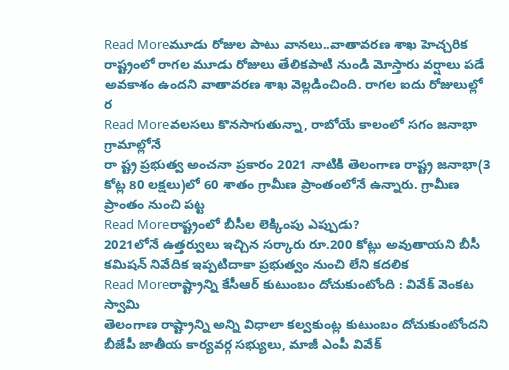Read Moreమూడు రోజుల పాటు వానలు..వాతావరణ శాఖ హెచ్చరిక
రాష్ట్రంలో రాగల మూడు రోజులు తేలికపాటి నుండి మోస్తారు వర్షాలు పడే అవకాశం ఉందని వాతావరణ శాఖ వెల్లడించింది. రాగల ఐదు రోజులుల్లో ర
Read Moreవలసలు కొనసాగుతున్నా, రాబోయే కాలంలో సగం జనాభా గ్రామాల్లోనే
రా ష్ట్ర ప్రభుత్వ అంచనా ప్రకారం 2021 నాటికి తెలంగాణ రాష్ట్ర జనాభా(3 కోట్ల 80 లక్షలు)లో 60 శాతం గ్రామీణ ప్రాంతంలోనే ఉన్నారు. గ్రామీణ ప్రాంతం నుంచి పట్ట
Read Moreరాష్ట్రంలో బీసీల లెక్కింపు ఎప్పుడు?
2021లోనే ఉత్తర్వులు ఇచ్చిన సర్కారు రూ.200 కోట్లు అవుతాయని బీసీ కమిషన్ నివేదిక ఇప్పటిదాకా ప్రభుత్వం నుంచి లేని కదలిక
Read Moreరాష్ట్రాన్ని కేసీఆర్ కుటుంబం దోచుకుంటోంది : వివేక్ వెంకట స్వామి
తెలంగాణ రాష్ట్రాన్ని అన్ని విధాలా కల్వకుంట్ల కుటుంబం దోచుకుంటోందని బీజేపీ జాతీయ కార్యవర్గ సభ్యులు, మాజీ ఎంపీ వివేక్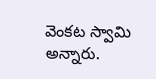వెంకట స్వామి అన్నారు.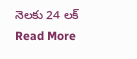నెలకు 24 లక్
Read More